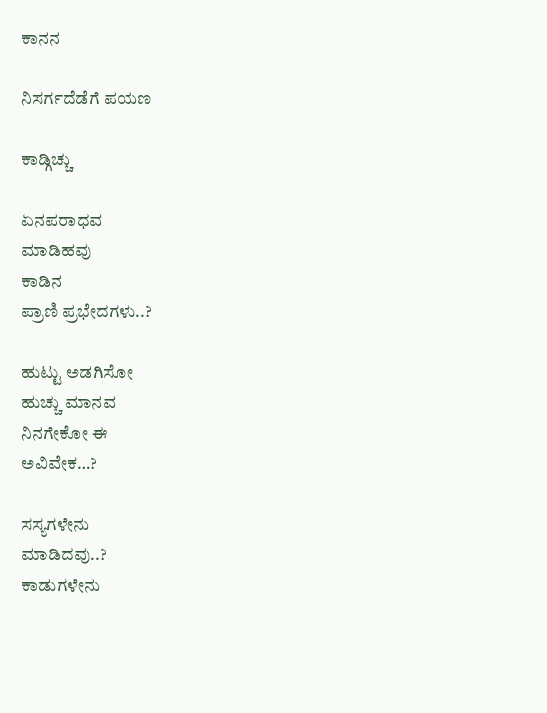ಕಾನನ

ನಿಸರ್ಗದೆಡೆಗೆ ಪಯಣ

ಕಾಡ್ಗಿಚ್ಚು

ಏನಪರಾಧವ
ಮಾಡಿಹವು
ಕಾಡಿನ
ಪ್ರಾಣಿ ಪ್ರಭೇದಗಳು..?

ಹುಟ್ಟು ಅಡಗಿಸೋ
ಹುಚ್ಚು ಮಾನವ
ನಿನಗೇಕೋ ಈ
ಅವಿವೇಕ…?

ಸಸ್ಯಗಳೇನು
ಮಾಡಿದವು..?
ಕಾಡುಗಳೇನು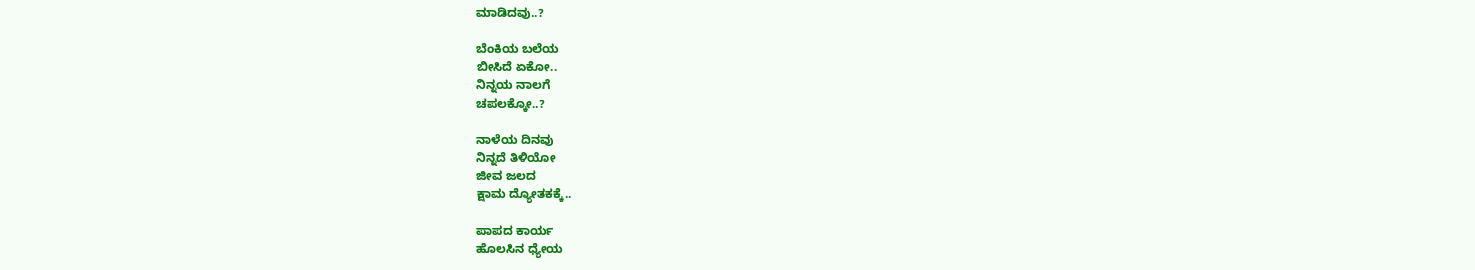ಮಾಡಿದವು..?

ಬೆಂಕಿಯ ಬಲೆಯ
ಬೀಸಿದೆ ಏಕೋ..
ನಿನ್ನಯ ನಾಲಗೆ
ಚಪಲಕ್ಕೋ..?

ನಾಳೆಯ ದಿನವು
ನಿನ್ನದೆ ತಿಳಿಯೋ
ಜೀವ ಜಲದ
ಕ್ಷಾಮ ದ್ಯೋತಕಕ್ಕೆ..

ಪಾಪದ ಕಾರ್ಯ
ಹೊಲಸಿನ ಧ್ಯೇಯ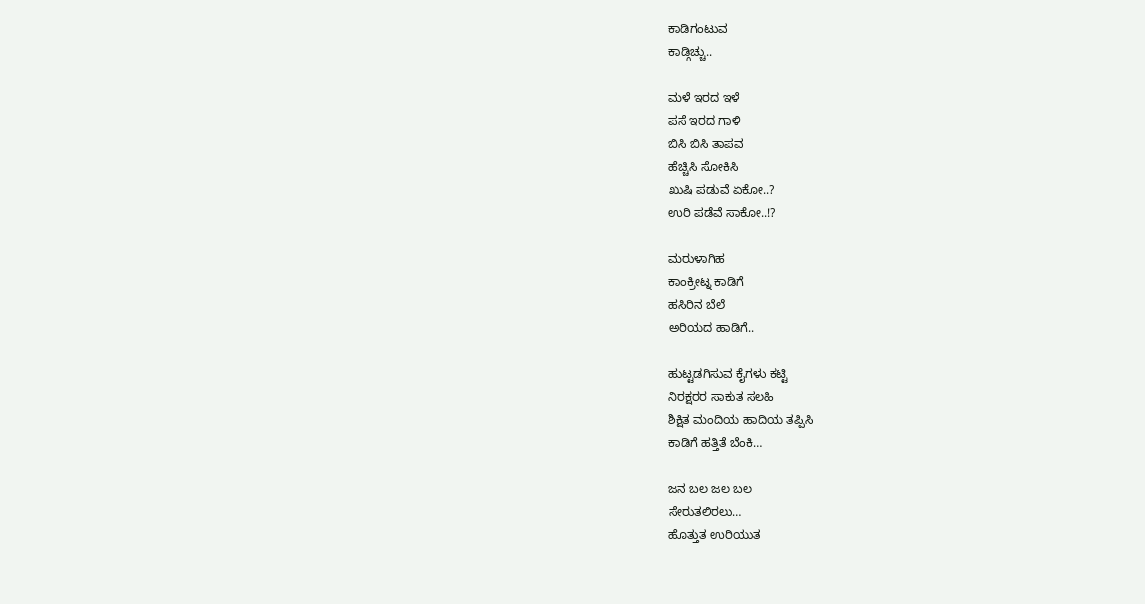ಕಾಡಿಗಂಟುವ
ಕಾಡ್ಗಿಚ್ಚು..

ಮಳೆ ಇರದ ಇಳೆ
ಪಸೆ ಇರದ ಗಾಳಿ
ಬಿಸಿ ಬಿಸಿ ತಾಪವ
ಹೆಚ್ಚಿಸಿ ಸೋಕಿಸಿ
ಖುಷಿ ಪಡುವೆ ಏಕೋ..?
ಉರಿ ಪಡೆವೆ ಸಾಕೋ..!?

ಮರುಳಾಗಿಹ
ಕಾಂಕ್ರೀಟ್ನ ಕಾಡಿಗೆ
ಹಸಿರಿನ ಬೆಲೆ
ಅರಿಯದ ಹಾಡಿಗೆ..

ಹುಟ್ಟಡಗಿಸುವ ಕೈಗಳು ಕಟ್ಟಿ
ನಿರಕ್ಷರರ ಸಾಕುತ ಸಲಹಿ
ಶಿಕ್ಷಿತ ಮಂದಿಯ ಹಾದಿಯ ತಪ್ಪಿಸಿ
ಕಾಡಿಗೆ ಹತ್ತಿತೆ ಬೆಂಕಿ…

ಜನ ಬಲ ಜಲ ಬಲ
ಸೇರುತಲಿರಲು…
ಹೊತ್ತುತ ಉರಿಯುತ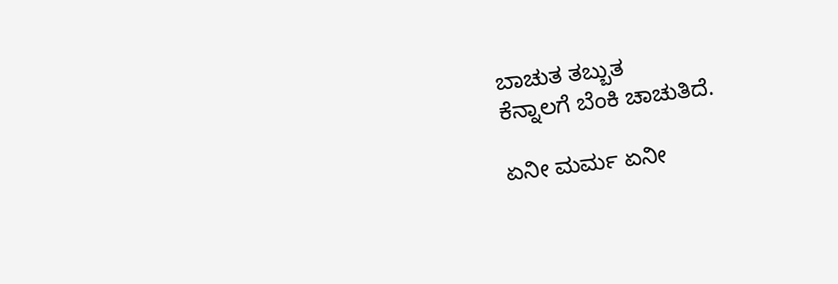ಬಾಚುತ ತಬ್ಬುತ
ಕೆನ್ನಾಲಗೆ ಬೆಂಕಿ ಚಾಚುತಿದೆ.

ಏನೀ ಮರ್ಮ ಏನೀ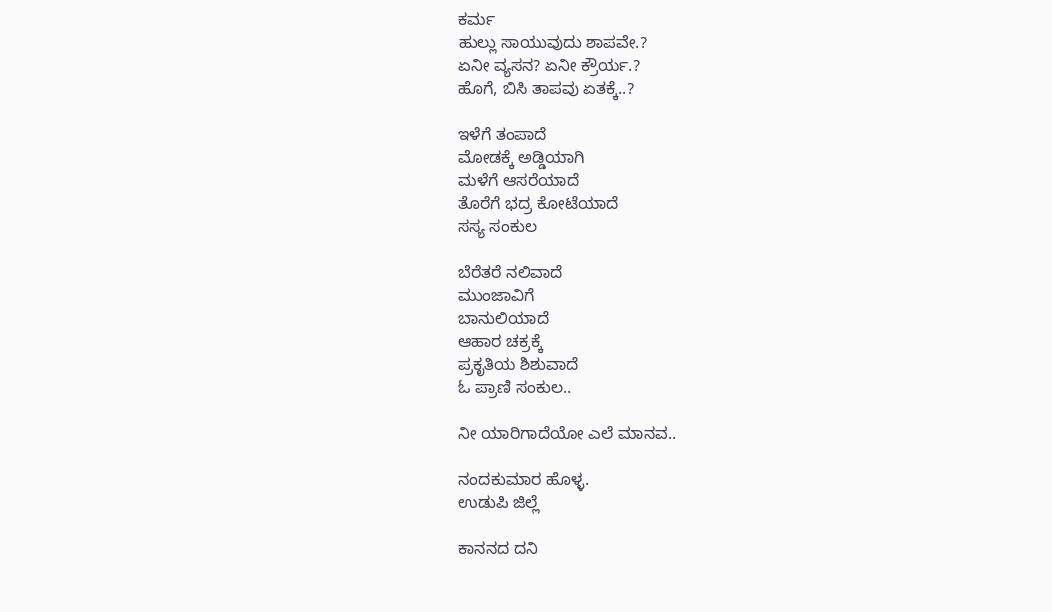ಕರ್ಮ
ಹುಲ್ಲು ಸಾಯುವುದು ಶಾಪವೇ.?
ಏನೀ ವ್ಯಸನ? ಏನೀ ಕ್ರೌರ್ಯ.?
ಹೊಗೆ, ಬಿಸಿ ತಾಪವು ಏತಕ್ಕೆ..?

ಇಳೆಗೆ ತಂಪಾದೆ
ಮೋಡಕ್ಕೆ ಅಡ್ಡಿಯಾಗಿ
ಮಳೆಗೆ ಆಸರೆಯಾದೆ
ತೊರೆಗೆ ಭದ್ರ ಕೋಟೆಯಾದೆ
ಸಸ್ಯ ಸಂಕುಲ

ಬೆರೆತರೆ ನಲಿವಾದೆ
ಮುಂಜಾವಿಗೆ
ಬಾನುಲಿಯಾದೆ
ಆಹಾರ ಚಕ್ರಕ್ಕೆ
ಪ್ರಕೃತಿಯ ಶಿಶುವಾದೆ
ಓ ಪ್ರಾಣಿ ಸಂಕುಲ..

ನೀ ಯಾರಿಗಾದೆಯೋ ಎಲೆ ಮಾನವ..

ನಂದಕುಮಾರ ಹೊಳ್ಳ.
ಉಡುಪಿ ಜಿಲ್ಲೆ

ಕಾನನದ ದನಿ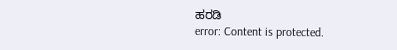ಹರಡಿ
error: Content is protected.